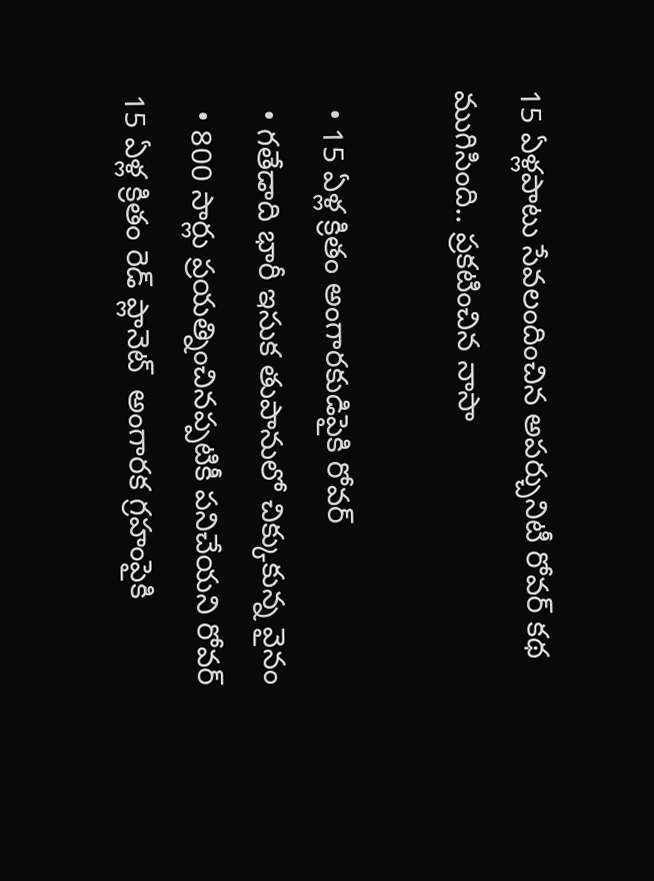15 ఏళ్లపాటు సేవలందించిన అపర్చునిటీ రోవర్ కథ ముగిసింది.. ప్రకటించిన నాసా

  • 15 ఏళ్ల క్రితం అంగారకుడి‌పైకి రోవర్
  • గతేడాది భారీ ఇసుక తుపానులో చిక్కుకున్న వైనం
  • 800 సార్లు ప్రయత్నించినప్పటికీ పనిచేయని రోవర్
15 ఏళ్ల క్రితం రెడ్ ప్లానెట్  అంగారక గ్రహంపైకి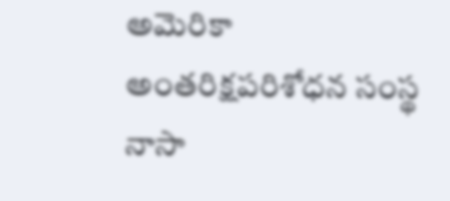అమెరికా అంతరిక్షపరిశోధన సంస్థ నాసా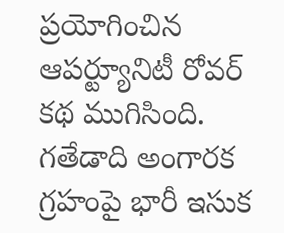ప్రయోగించిన ఆపర్ట్యూనిటీ రోవర్ కథ ముగిసింది. గతేడాది అంగారక గ్రహంపై భారీ ఇసుక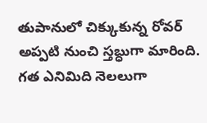తుపానులో చిక్కుకున్న రోవర్ అప్పటి నుంచి స్తబ్ధుగా మారింది. గత ఎనిమిది నెలలుగా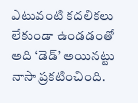ఎటువంటి కదలికలు లేకుండా ఉండడంతో అది ‘డెడ్’ అయినట్టు నాసా ప్రకటించింది.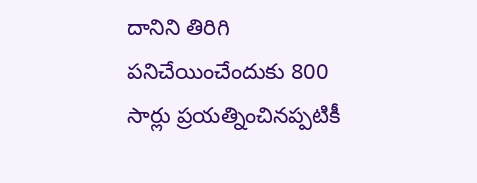దానిని తిరిగి పనిచేయించేందుకు 800 సార్లు ప్రయత్నించినప్పటికీ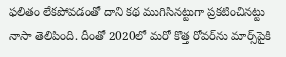ఫలితం లేకపోవడంతో దాని కథ ముగిసినట్టుగా ప్రకటించినట్టు నాసా తెలిపింది. దీంతో 2020లో మరో కొత్త రోవర్‌ను మార్స్‌పైకి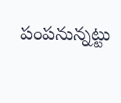పంపనున్నట్టు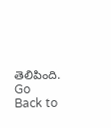తెలిపింది.
Go Back to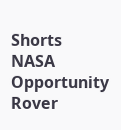Shorts
NASA
Opportunity Rover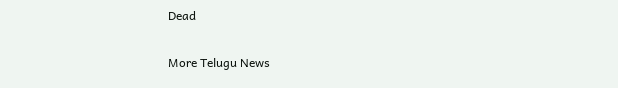Dead

More Telugu News